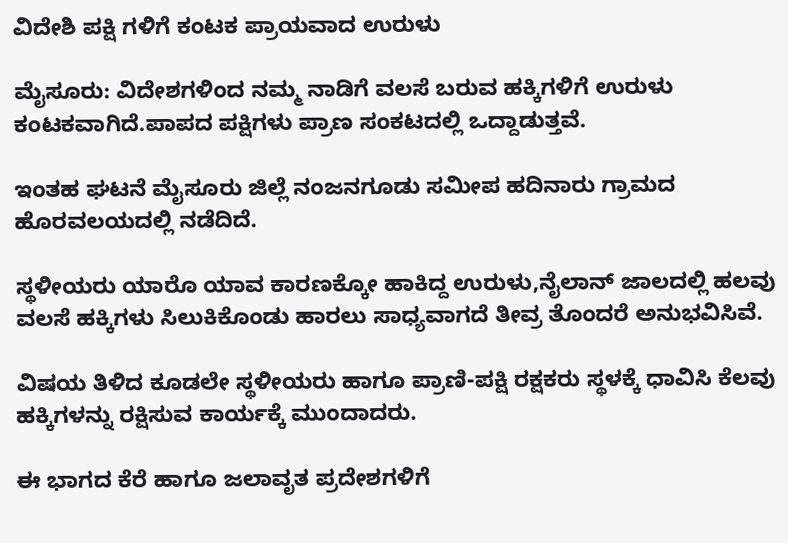ವಿದೇಶಿ ಪಕ್ಷಿ ಗಳಿಗೆ ಕಂಟಕ ಪ್ರಾಯವಾದ ಉರುಳು

ಮೈಸೂರು: ವಿದೇಶಗಳಿಂದ ನಮ್ಮ ನಾಡಿಗೆ ವಲಸೆ ಬರುವ ಹಕ್ಕಿಗಳಿಗೆ ಉರುಳು ಕಂಟಕವಾಗಿದೆ.ಪಾಪದ ಪಕ್ಷಿಗಳು ಪ್ರಾಣ ಸಂಕಟದಲ್ಲಿ ಒದ್ದಾಡುತ್ತವೆ.

ಇಂತಹ ಘಟನೆ ಮೈಸೂರು ಜಿಲ್ಲೆ ನಂಜನಗೂಡು ಸಮೀಪ ಹದಿನಾರು ಗ್ರಾಮದ ಹೊರವಲಯದಲ್ಲಿ ನಡೆದಿದೆ.

ಸ್ಥಳೀಯರು ಯಾರೊ ಯಾವ ಕಾರಣಕ್ಕೋ ಹಾಕಿದ್ದ ಉರುಳು,ನೈಲಾನ್‌ ಜಾಲದಲ್ಲಿ ಹಲವು ವಲಸೆ ಹಕ್ಕಿಗಳು ಸಿಲುಕಿಕೊಂಡು ಹಾರಲು ಸಾಧ್ಯವಾಗದೆ ತೀವ್ರ ತೊಂದರೆ ಅನುಭವಿಸಿವೆ.

ವಿಷಯ ತಿಳಿದ ಕೂಡಲೇ ಸ್ಥಳೀಯರು ಹಾಗೂ ಪ್ರಾಣಿ-ಪಕ್ಷಿ ರಕ್ಷಕರು ಸ್ಥಳಕ್ಕೆ ಧಾವಿಸಿ ಕೆಲವು ಹಕ್ಕಿಗಳನ್ನು ರಕ್ಷಿಸುವ ಕಾರ್ಯಕ್ಕೆ ಮುಂದಾದರು.

ಈ ಭಾಗದ ಕೆರೆ ಹಾಗೂ ಜಲಾವೃತ ಪ್ರದೇಶಗಳಿಗೆ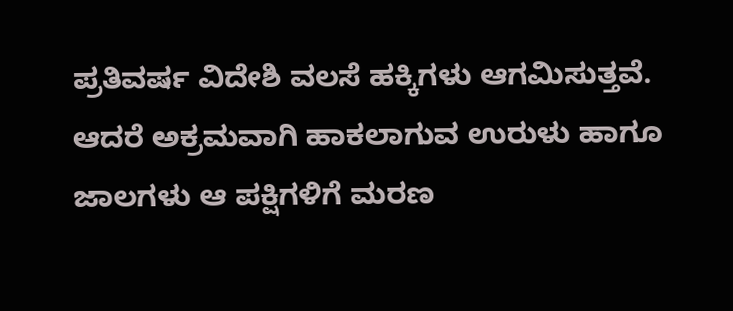ಪ್ರತಿವರ್ಷ ವಿದೇಶಿ ವಲಸೆ ಹಕ್ಕಿಗಳು ಆಗಮಿಸುತ್ತವೆ. ಆದರೆ ಅಕ್ರಮವಾಗಿ ಹಾಕಲಾಗುವ ಉರುಳು ಹಾಗೂ ಜಾಲಗಳು ಆ ಪಕ್ಷಿಗಳಿಗೆ ಮರಣ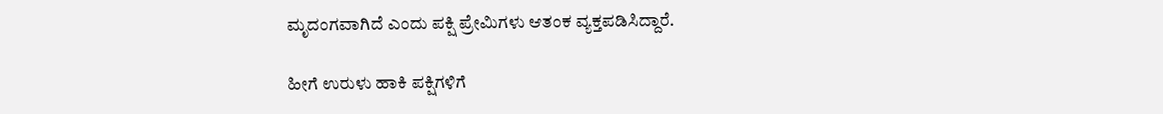ಮೃದಂಗವಾಗಿದೆ ಎಂದು ಪಕ್ಷಿ ಪ್ರೇಮಿಗಳು ಆತಂಕ ವ್ಯಕ್ತಪಡಿಸಿದ್ದಾರೆ.

ಹೀಗೆ ಉರುಳು ಹಾಕಿ ಪಕ್ಷಿಗಳಿಗೆ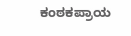ಕಂಠಕಪ್ರಾಯ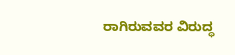ರಾಗಿರುವವರ ವಿರುದ್ಧ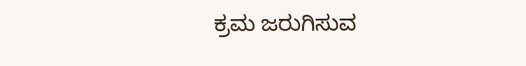ಕ್ರಮ ಜರುಗಿಸುವ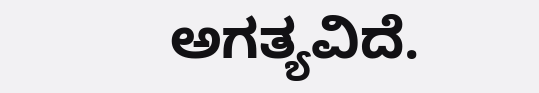ಅಗತ್ಯವಿದೆ.